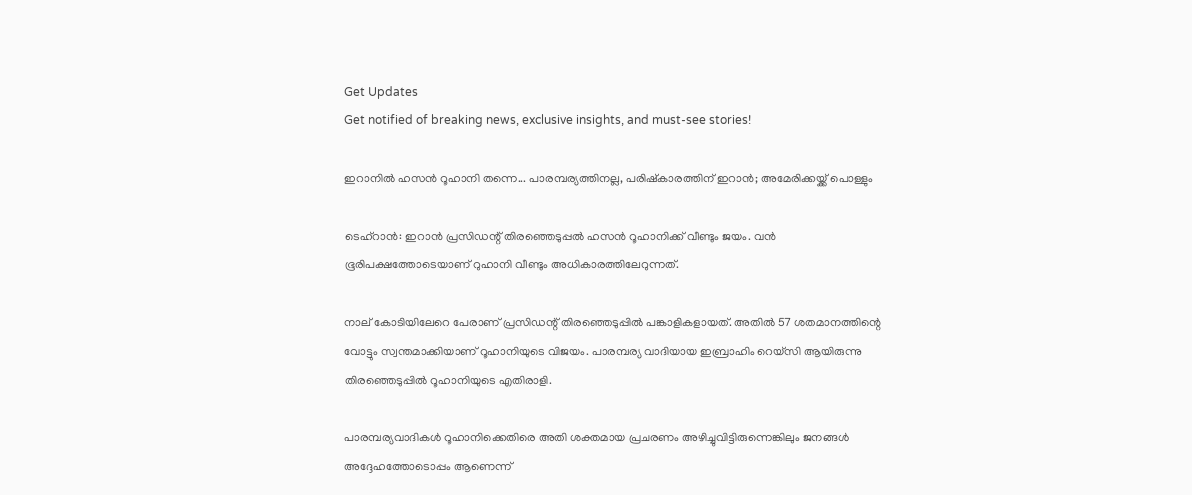Get Updates
Get notified of breaking news, exclusive insights, and must-see stories!

ഇറാനില്‍ ഹസന്‍ റൂഹാനി തന്നെ... പാരമ്പര്യത്തിനല്ല, പരിഷ്‌കാരത്തിന് ഇറാൻ; അമേരിക്കയ്ക്ക് പൊള്ളും

ടെഹ്‌റാന്‍: ഇറാന്‍ പ്രസിഡന്റ് തിരഞ്ഞെടുപ്പല്‍ ഹസന്‍ റൂഹാനിക്ക് വീണ്ടും ജയം. വന്‍ ഭൂരിപക്ഷത്തോടെയാണ് റുഹാനി വീണ്ടും അധികാരത്തിലേറുന്നത്.

നാല് കോടിയിലേറെ പേരാണ് പ്രസിഡന്റ് തിരഞ്ഞെടുപ്പില്‍ പങ്കാളികളായത്. അതില്‍ 57 ശതമാനത്തിന്റെ വോട്ടും സ്വന്തമാക്കിയാണ് റൂഹാനിയുടെ വിജയം. പാരമ്പര്യ വാദിയായ ഇബ്രാഹിം റെയ്‌സി ആയിരുന്നു തിരഞ്ഞെടുപ്പില്‍ റൂഹാനിയുടെ എതിരാളി.

പാരമ്പര്യവാദികള്‍ റൂഹാനിക്കെതിരെ അതി ശക്തമായ പ്രചരണം അഴിച്ചുവിട്ടിരുന്നെങ്കിലും ജനങ്ങള്‍ അദ്ദേഹത്തോടൊപ്പം ആണെന്ന്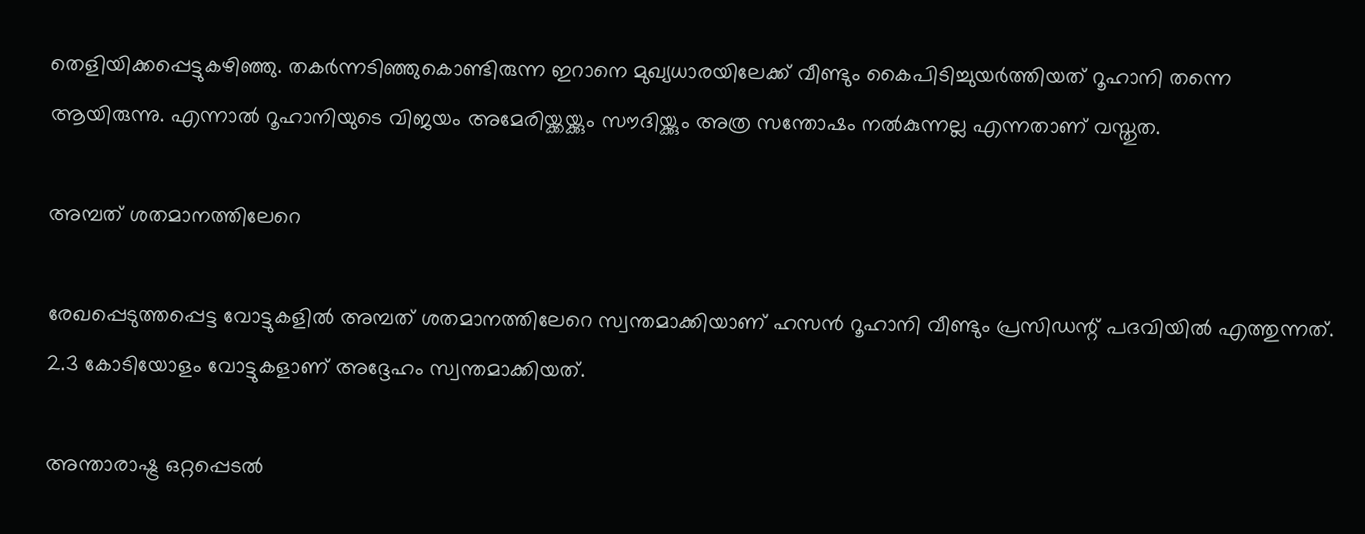തെളിയിക്കപ്പെട്ടുകഴിഞ്ഞു. തകര്‍ന്നടിഞ്ഞുകൊണ്ടിരുന്ന ഇറാനെ മുഖ്യധാരയിലേക്ക് വീണ്ടും കൈപിടിച്ചുയര്‍ത്തിയത് റൂഹാനി തന്നെ ആയിരുന്നു. എന്നാല്‍ റൂഹാനിയുടെ വിജയം അമേരിയ്ക്കയ്ക്കും സൗദിയ്ക്കും അത്ര സന്തോഷം നല്‍കുന്നല്ല എന്നതാണ് വസ്തുത.

അമ്പത് ശതമാനത്തിലേറെ

രേഖപ്പെടുത്തപ്പെട്ട വോട്ടുകളില്‍ അമ്പത് ശതമാനത്തിലേറെ സ്വന്തമാക്കിയാണ് ഹസന്‍ റൂഹാനി വീണ്ടും പ്രസിഡന്റ് പദവിയില്‍ എത്തുന്നത്. 2.3 കോടിയോളം വോട്ടുകളാണ് അദ്ദേഹം സ്വന്തമാക്കിയത്.

അന്താരാഷ്ട്ര ഒറ്റപ്പെടല്‍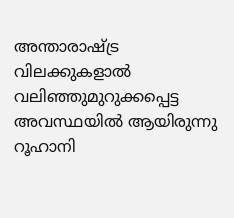അന്താരാഷ്ട്ര വിലക്കുകളാല്‍ വലിഞ്ഞുമുറുക്കപ്പെട്ട അവസ്ഥയില്‍ ആയിരുന്നു റൂഹാനി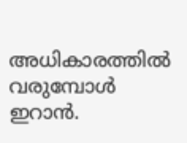അധികാരത്തില്‍ വരുമ്പോള്‍ ഇറാന്‍.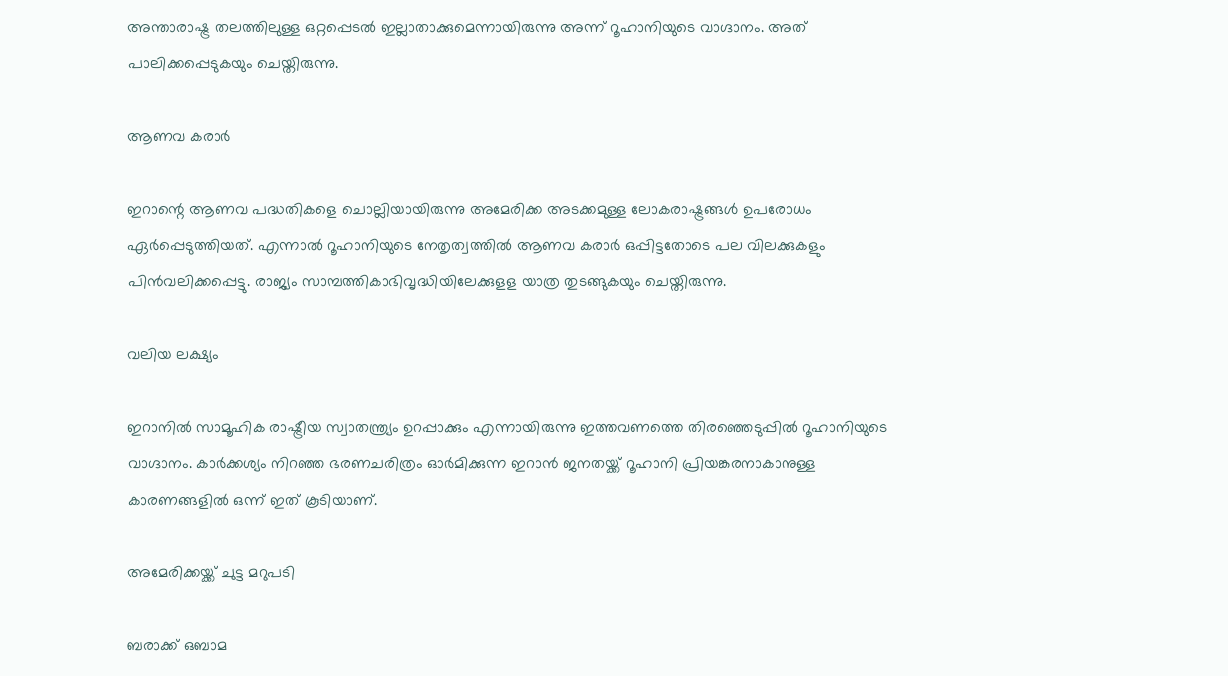അന്താരാഷ്ട്ര തലത്തിലുള്ള ഒറ്റപ്പെടല്‍ ഇല്ലാതാക്കുമെന്നായിരുന്നു അന്ന് റൂഹാനിയുടെ വാഗ്ദാനം. അത് പാലിക്കപ്പെടുകയും ചെയ്തിരുന്നു.

ആണവ കരാര്‍

ഇറാന്റെ ആണവ പദ്ധതികളെ ചൊല്ലിയായിരുന്നു അമേരിക്ക അടക്കമുള്ള ലോകരാഷ്ട്രങ്ങള്‍ ഉപരോധം ഏര്‍പ്പെടുത്തിയത്. എന്നാല്‍ റൂഹാനിയുടെ നേതൃത്വത്തില്‍ ആണവ കരാര്‍ ഒപ്പിട്ടതോടെ പല വിലക്കുകളും പിന്‍വലിക്കപ്പെട്ടു. രാജ്യം സാമ്പത്തികാഭിവൃദ്ധിയിലേക്കുളള യാത്ര തുടങ്ങുകയും ചെയ്തിരുന്നു.

വലിയ ലക്ഷ്യം

ഇറാനില്‍ സാമൂഹിക രാഷ്ട്രീയ സ്വാതന്ത്ര്യം ഉറപ്പാക്കും എന്നായിരുന്നു ഇത്തവണത്തെ തിരഞ്ഞെടുപ്പില്‍ റൂഹാനിയുടെ വാഗ്ദാനം. കാര്‍ക്കശ്യം നിറഞ്ഞ ഭരണചരിത്രം ഓര്‍മിക്കുന്ന ഇറാന്‍ ജനതയ്ക്ക് റൂഹാനി പ്രിയങ്കരനാകാനുള്ള കാരണങ്ങളില്‍ ഒന്ന് ഇത് കൂടിയാണ്.

അമേരിക്കയ്ക്ക് ചുട്ട മറുപടി

ബരാക്ക് ഒബാമ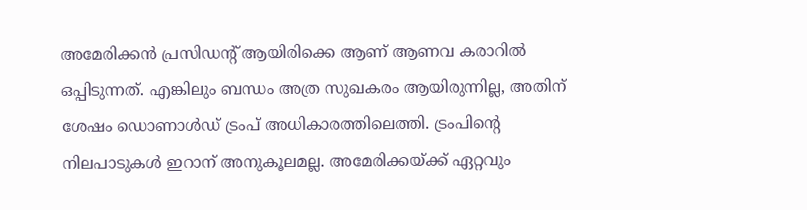അമേരിക്കന്‍ പ്രസിഡന്റ് ആയിരിക്കെ ആണ് ആണവ കരാറില്‍ ഒപ്പിടുന്നത്. എങ്കിലും ബന്ധം അത്ര സുഖകരം ആയിരുന്നില്ല, അതിന് ശേഷം ഡൊണാള്‍ഡ് ട്രംപ് അധികാരത്തിലെത്തി. ട്രംപിന്റെ നിലപാടുകള്‍ ഇറാന് അനുകൂലമല്ല. അമേരിക്കയ്ക്ക് ഏറ്റവും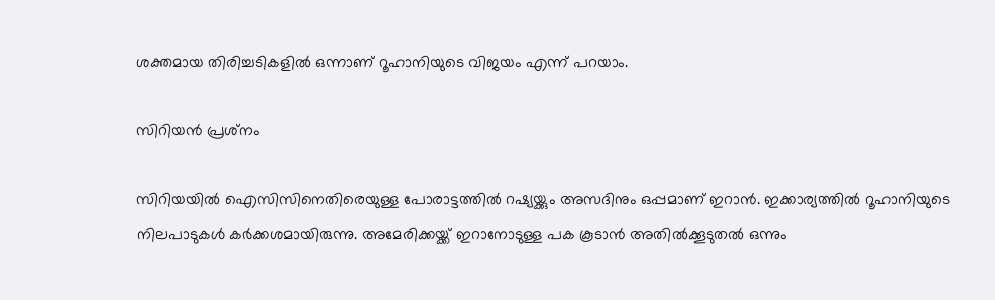ശക്തമായ തിരിച്ചടികളില്‍ ഒന്നാണ് റൂഹാനിയുടെ വിജയം എന്ന് പറയാം.

സിറിയന്‍ പ്രശ്‌നം

സിറിയയില്‍ ഐസിസിനെതിരെയുള്ള പോരാട്ടത്തില്‍ റഷ്യയ്ക്കും അസദിനും ഒപ്പമാണ് ഇറാന്‍. ഇക്കാര്യത്തില്‍ റൂഹാനിയുടെ നിലപാടുകള്‍ കര്‍ക്കശമായിരുന്നു. അമേരിക്കയ്ക്ക് ഇറാനോടുള്ള പക കൂടാന്‍ അതില്‍ക്കൂടുതല്‍ ഒന്നും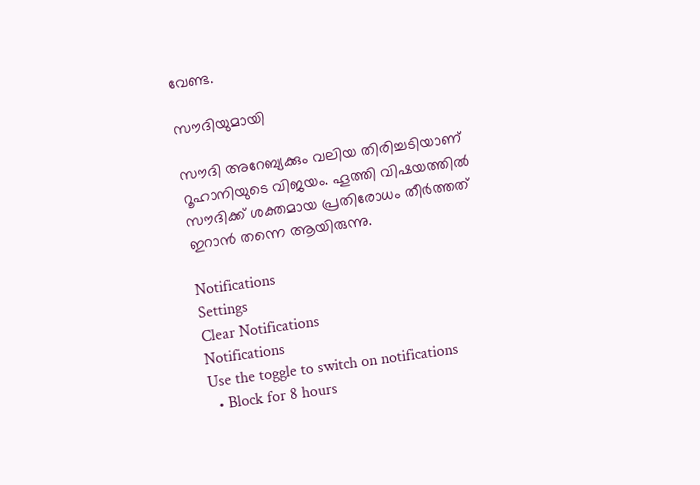വേണ്ട.

സൗദിയുമായി

സൗദി അറേബ്യക്കും വലിയ തിരിച്ചടിയാണ് റൂഹാനിയുടെ വിജയം. ഹൂത്തി വിഷയത്തില്‍ സൗദിക്ക് ശക്തമായ പ്രതിരോധം തീര്‍ത്തത് ഇറാന്‍ തന്നെ ആയിരുന്നു.

Notifications
Settings
Clear Notifications
Notifications
Use the toggle to switch on notifications
  • Block for 8 hours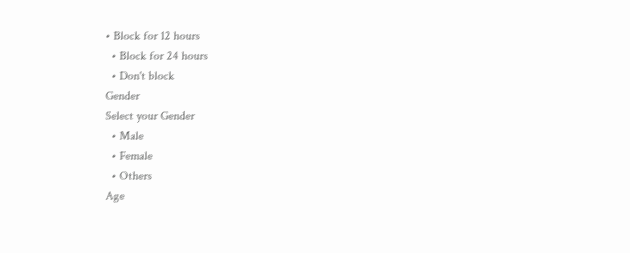• Block for 12 hours
  • Block for 24 hours
  • Don't block
Gender
Select your Gender
  • Male
  • Female
  • Others
Age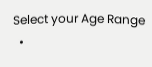Select your Age Range
  •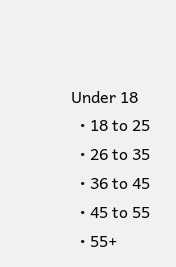Under 18
  • 18 to 25
  • 26 to 35
  • 36 to 45
  • 45 to 55
  • 55+